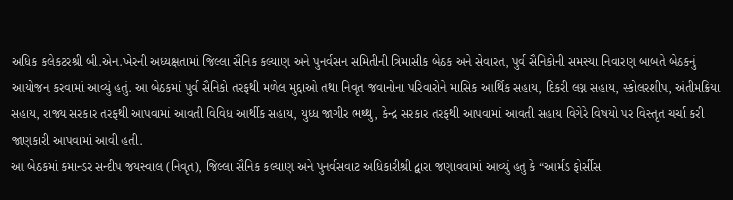અધિક કલેકટરશ્રી બી.એન.ખેરની અધ્યક્ષતામાં જિલ્લા સૈનિક કલ્યાણ અને પુનર્વસન સમિતીની ત્રિમાસીક બેઠક અને સેવારત, પુર્વ સૈનિકોની સમસ્યા નિવારણ બાબતે બેઠકનું આયોજન કરવામાં આવ્યું હતું. આ બેઠકમાં પુર્વ સૈનિકો તરફથી મળેલ મુદ્દાઓ તથા નિવૃત જવાનોના પરિવારોને માસિક આર્થિક સહાય, દિકરી લગ્ન સહાય, સ્કોલરશીપ, અંતીમક્રિયા સહાય, રાજ્ય સરકાર તરફથી આપવામાં આવતી વિવિધ આર્થીક સહાય, યુધ્ધ જાગીર ભથ્થુ, કેન્દ્ર સરકાર તરફથી આપવામાં આવતી સહાય વિગેરે વિષયો પર વિસ્તૃત ચર્ચા કરી જાણકારી આપવામાં આવી હતી.
આ બેઠકમાં કમાન્ડર સન્દીપ જયસ્વાલ (નિવૃત), જિલ્લા સૈનિક કલ્યાણ અને પુનર્વસવાટ અધિકારીશ્રી દ્વારા જણાવવામાં આવ્યું હતુ કે “આર્મડ ફોર્સીસ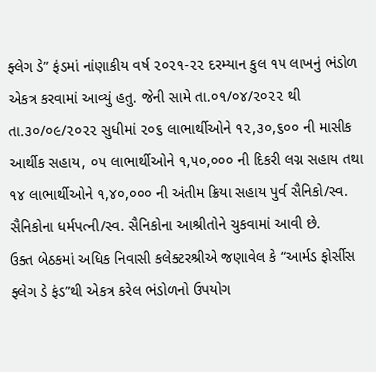ફ્લેગ ડે” ફંડમાં નાંણાકીય વર્ષ ૨૦૨૧-૨૨ દરમ્યાન કુલ ૧૫ લાખનું ભંડોળ એકત્ર કરવામાં આવ્યું હતુ. જેની સામે તા.૦૧/૦૪/૨૦૨૨ થી તા.૩૦/૦૯/૨૦૨૨ સુધીમાં ૨૦૬ લાભાર્થીઓને ૧૨,૩૦,૬૦૦ ની માસીક આર્થીક સહાય, ૦૫ લાભાર્થીઓને ૧,૫૦,૦૦૦ ની દિકરી લગ્ન સહાય તથા ૧૪ લાભાર્થીઓને ૧,૪૦,૦૦૦ ની અંતીમ ક્રિયા સહાય પુર્વ સૈનિકો/સ્વ. સૈનિકોના ધર્મપત્ની/સ્વ. સૈનિકોના આશ્રીતોને ચુકવામાં આવી છે.
ઉક્ત બેઠકમાં અધિક નિવાસી કલેક્ટરશ્રીએ જણાવેલ કે “આર્મડ ફોર્સીસ ફ્લેગ ડે ફંડ”થી એકત્ર કરેલ ભંડોળનો ઉપયોગ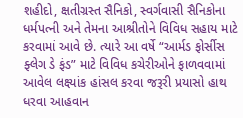શહીદો, ક્ષતીગ્રસ્ત સૈનિકો, સ્વર્ગવાસી સૈનિકોના ધર્મપત્ની અને તેમના આશ્રીતોને વિવિધ સહાય માટે કરવામાં આવે છે. ત્યારે આ વર્ષે “આર્મડ ફોર્સીસ ફ્લેગ ડે ફંડ” માટે વિવિધ કચેરીઓને ફાળવવામાં આવેલ લક્ષ્યાંક હાંસલ કરવા જરૂરી પ્રયાસો હાથ ધરવા આહવાન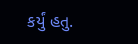કર્યું હતુ.